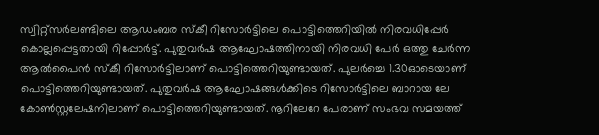സ്വിറ്റ്സർലണ്ടിലെ ആഡംബര സ്കീ റിസോർട്ടിലെ പൊട്ടിത്തെറിയിൽ നിരവധിപ്പേർ കൊല്ലപ്പെട്ടതായി റിപ്പോർട്ട്. പുതുവർഷ ആഘോഷത്തിനായി നിരവധി പേർ ഒത്തു ചേർന്ന ആൽപൈൻ സ്കീ റിസോർട്ടിലാണ് പൊട്ടിത്തെറിയുണ്ടായത്. പുലർച്ചെ 1.30ഓടെയാണ് പൊട്ടിത്തെറിയുണ്ടായത്. പുതുവർഷ ആഘോഷങ്ങൾക്കിടെ റിസോർട്ടിലെ ബാറായ ലേ കോൺസ്റ്റലേഷനിലാണ് പൊട്ടിത്തെറിയുണ്ടായത്. നൂറിലേറേ പേരാണ് സംഭവ സമയത്ത്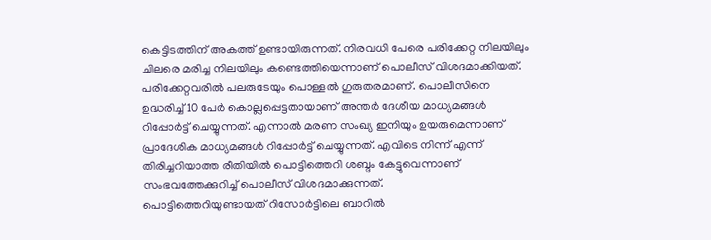കെട്ടിടത്തിന് അകത്ത് ഉണ്ടായിരുന്നത്. നിരവധി പേരെ പരിക്കേറ്റ നിലയിലും ചിലരെ മരിച്ച നിലയിലും കണ്ടെത്തിയെന്നാണ് പൊലീസ് വിശദമാക്കിയത്. പരിക്കേറ്റവരിൽ പലരുടേയും പൊള്ളൽ ഗുരുതരമാണ്. പൊലീസിനെ ഉദ്ധരിച്ച് 10 പേർ കൊല്ലപ്പെട്ടതായാണ് അന്തർ ദേശീയ മാധ്യമങ്ങൾ റിപ്പോർട്ട് ചെയ്യുന്നത്. എന്നാൽ മരണ സംഖ്യ ഇനിയും ഉയരുമെന്നാണ് പ്രാദേശിക മാധ്യമങ്ങൾ റിപ്പോർട്ട് ചെയ്യുന്നത്. എവിടെ നിന്ന് എന്ന് തിരിച്ചറിയാത്ത രീതിയിൽ പൊട്ടിത്തെറി ശബ്ദം കേട്ടുവെന്നാണ് സംഭവത്തേക്കുറിച്ച് പൊലീസ് വിശദമാക്കുന്നത്.
പൊട്ടിത്തെറിയുണ്ടായത് റിസോർട്ടിലെ ബാറിൽ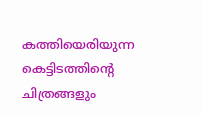കത്തിയെരിയുന്ന കെട്ടിടത്തിന്റെ ചിത്രങ്ങളും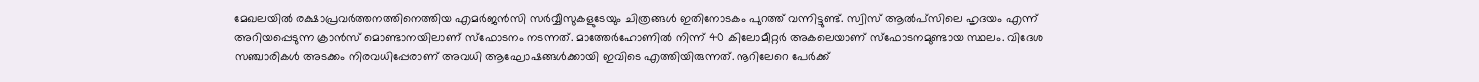മേഖലയിൽ രക്ഷാപ്രവർത്തനത്തിനെത്തിയ എമർജൻസി സർവ്വീസുകളുടേയും ചിത്രങ്ങൾ ഇതിനോടകം പുറത്ത് വന്നിട്ടുണ്ട്. സ്വിസ് ആൽപ്സിലെ ഹൃദയം എന്ന് അറിയപ്പെടുന്ന ക്രാൻസ് മൊണ്ടാനയിലാണ് സ്ഫോടനം നടന്നത്. മാത്തേർഹോണിൽ നിന്ന് 40 കിലോമീറ്റർ അകലെയാണ് സ്ഫോടനമുണ്ടായ സ്ഥലം. വിദേശ സഞ്ചാരികൾ അടക്കം നിരവധിപ്പേരാണ് അവധി ആഘോഷങ്ങൾക്കായി ഇവിടെ എത്തിയിരുന്നത്. നൂറിലേറെ പേർക്ക്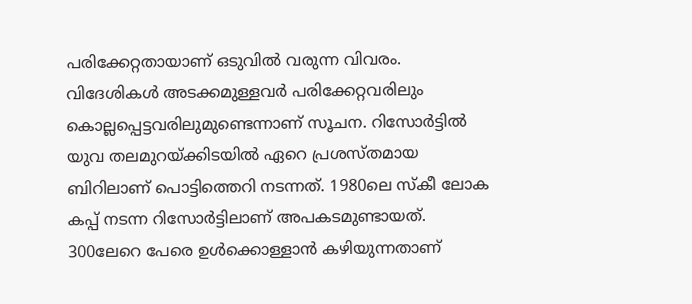പരിക്കേറ്റതായാണ് ഒടുവിൽ വരുന്ന വിവരം.
വിദേശികൾ അടക്കമുള്ളവർ പരിക്കേറ്റവരിലും കൊല്ലപ്പെട്ടവരിലുമുണ്ടെന്നാണ് സൂചന. റിസോർട്ടിൽ യുവ തലമുറയ്ക്കിടയിൽ ഏറെ പ്രശസ്തമായ ബിറിലാണ് പൊട്ടിത്തെറി നടന്നത്. 1980ലെ സ്കീ ലോക കപ്പ് നടന്ന റിസോർട്ടിലാണ് അപകടമുണ്ടായത്. 300ലേറെ പേരെ ഉൾക്കൊള്ളാൻ കഴിയുന്നതാണ്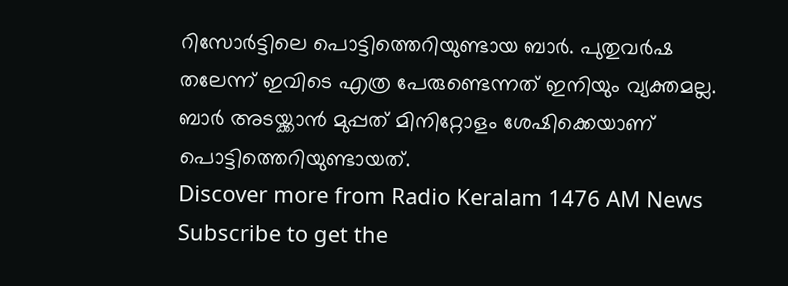റിസോർട്ടിലെ പൊട്ടിത്തെറിയുണ്ടായ ബാർ. പുതുവർഷ തലേന്ന് ഇവിടെ എത്ര പേരുണ്ടെന്നത് ഇനിയും വ്യക്തമല്ല. ബാർ അടയ്ക്കാൻ മുപ്പത് മിനിറ്റോളം ശേഷിക്കെയാണ് പൊട്ടിത്തെറിയുണ്ടായത്.
Discover more from Radio Keralam 1476 AM News
Subscribe to get the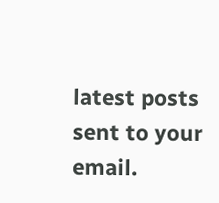latest posts sent to your email.